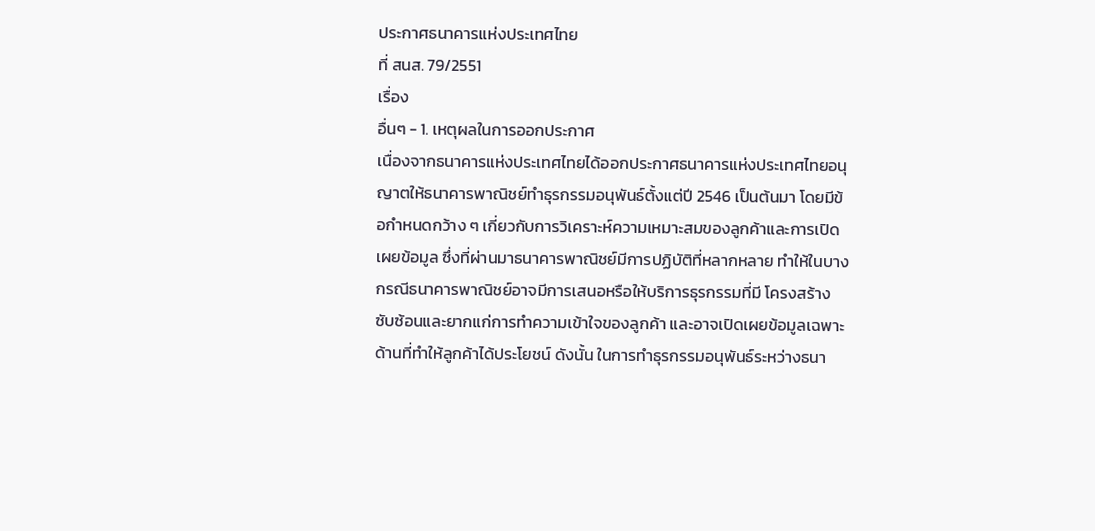ประกาศธนาคารแห่งประเทศไทย
ที่ สนส. 79/2551
เรื่อง
อื่นๆ - 1. เหตุผลในการออกประกาศ
เนื่องจากธนาคารแห่งประเทศไทยได้ออกประกาศธนาคารแห่งประเทศไทยอนุญาตให้ธนาคารพาณิชย์ทําธุรกรรมอนุพันธ์ตั้งแต่ปี 2546 เป็นต้นมา โดยมีข้อกําหนดกว้าง ๆ เกี่ยวกับการวิเคราะห์ความเหมาะสมของลูกค้าและการเปิดเผยข้อมูล ซึ่งที่ผ่านมาธนาคารพาณิชย์มีการปฏิบัติที่หลากหลาย ทําให้ในบางกรณีธนาคารพาณิชย์อาจมีการเสนอหรือให้บริการธุรกรรมที่มี โครงสร้างซับซ้อนและยากแก่การทําความเข้าใจของลูกค้า และอาจเปิดเผยข้อมูลเฉพาะด้านที่ทําให้ลูกค้าได้ประโยชน์ ดังนั้น ในการทําธุรกรรมอนุพันธ์ระหว่างธนา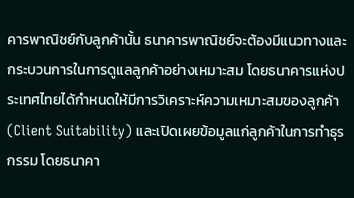คารพาณิชย์กับลูกค้านั้น ธนาคารพาณิชย์จะต้องมีแนวทางและกระบวนการในการดูแลลูกค้าอย่างเหมาะสม โดยธนาคารแห่งประเทศไทยได้กําหนดให้มีการวิเคราะห์ความเหมาะสมของลูกค้า (Client Suitability) และเปิดเผยข้อมูลแก่ลูกค้าในการทําธุรกรรม โดยธนาคา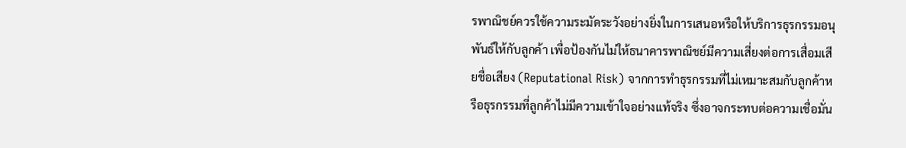รพาณิชย์ควรใช้ความระมัดระวังอย่างยิ่งในการเสนอหรือให้บริการธุรกรรมอนุพันธ์ให้กับลูกค้า เพื่อป้องกันไม่ให้ธนาคารพาณิชย์มีความเสี่ยงต่อการเสื่อมเสียชื่อเสียง (Reputational Risk) จากการทําธุรกรรมที่ไม่เหมาะสมกับลูกค้าหรือธุรกรรมที่ลูกค้าไม่มีความเข้าใจอย่างแท้จริง ซึ่งอาจกระทบต่อความเชื่อมั่น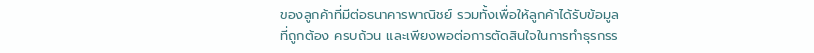ของลูกค้าที่มีต่อธนาคารพาณิชย์ รวมทั้งเพื่อให้ลูกค้าได้รับข้อมูลที่ถูกต้อง ครบถ้วน และเพียงพอต่อการตัดสินใจในการทําธุรกรร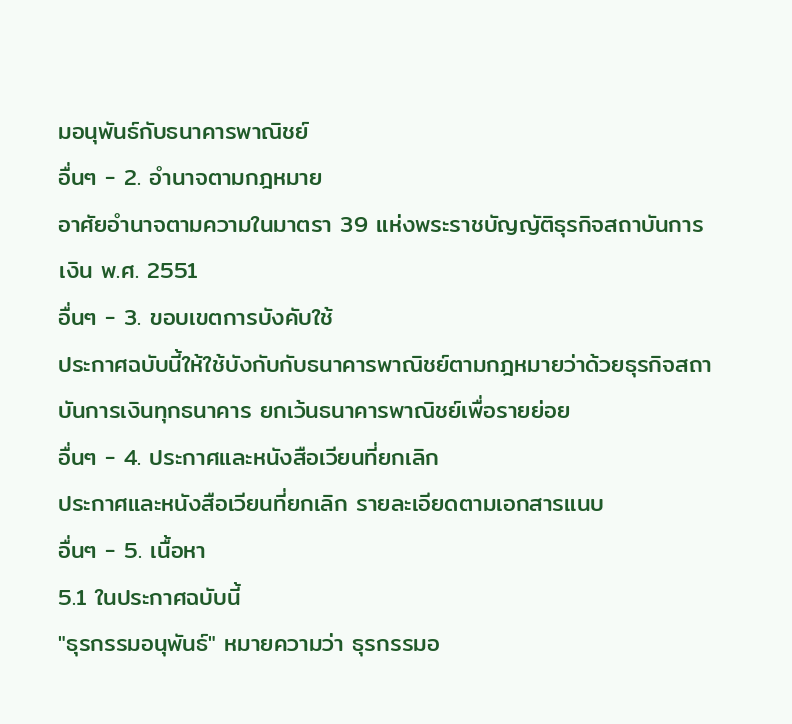มอนุพันธ์กับธนาคารพาณิชย์
อื่นๆ - 2. อํานาจตามกฎหมาย
อาศัยอํานาจตามความในมาตรา 39 แห่งพระราชบัญญัติธุรกิจสถาบันการเงิน พ.ศ. 2551
อื่นๆ - 3. ขอบเขตการบังคับใช้
ประกาศฉบับนี้ให้ใช้บังกับกับธนาคารพาณิชย์ตามกฎหมายว่าด้วยธุรกิจสถาบันการเงินทุกธนาคาร ยกเว้นธนาคารพาณิชย์เพื่อรายย่อย
อื่นๆ - 4. ประกาศและหนังสือเวียนที่ยกเลิก
ประกาศและหนังสือเวียนที่ยกเลิก รายละเอียดตามเอกสารแนบ
อื่นๆ - 5. เนื้อหา
5.1 ในประกาศฉบับนี้
"ธุรกรรมอนุพันธ์" หมายความว่า ธุรกรรมอ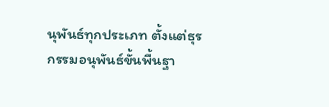นุพันธ์ทุกประเภท ตั้งแต่ธุรกรรมอนุพันธ์ขั้นพื้นฐา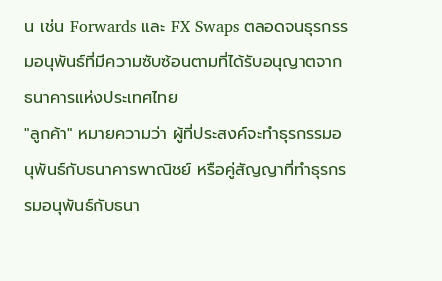น เช่น Forwards และ FX Swaps ตลอดจนธุรกรรมอนุพันธ์ที่มีความซับซ้อนตามที่ได้รับอนุญาตจากธนาคารแห่งประเทศไทย
"ลูกค้า" หมายความว่า ผู้ที่ประสงค์จะทําธุรกรรมอนุพันธ์กับธนาคารพาณิชย์ หรือคู่สัญญาที่ทําธุรกรรมอนุพันธ์กับธนา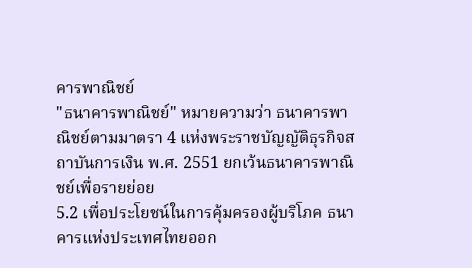คารพาณิชย์
"ธนาคารพาณิชย์" หมายความว่า ธนาคารพาณิชย์ตามมาตรา 4 แห่งพระราชบัญญัติธุรกิจสถาบันการเงิน พ.ศ. 2551 ยกเว้นธนาคารพาณิชย์เพื่อรายย่อย
5.2 เพื่อประโยชน์ในการคุ้มครองผู้บริโภค ธนาคารแห่งประเทศไทยออก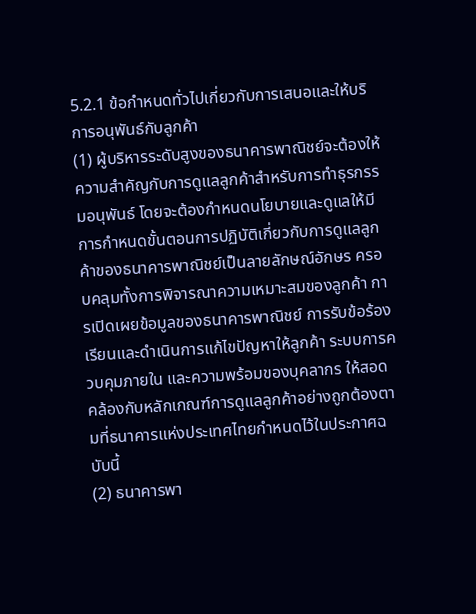5.2.1 ข้อกําหนดทั่วไปเกี่ยวกับการเสนอและให้บริการอนุพันธ์กับลูกค้า
(1) ผู้บริหารระดับสูงของธนาคารพาณิชย์จะต้องให้ความสําคัญกับการดูแลลูกค้าสําหรับการทําธุรกรรมอนุพันธ์ โดยจะต้องกําหนดนโยบายและดูแลให้มีการกําหนดขั้นตอนการปฏิบัติเกี่ยวกับการดูแลลูกค้าของธนาคารพาณิชย์เป็นลายลักษณ์อักษร ครอบคลุมทั้งการพิจารณาความเหมาะสมของลูกค้า การเปิดเผยข้อมูลของธนาคารพาณิชย์ การรับข้อร้องเรียนและดําเนินการแก้ไขปัญหาให้ลูกค้า ระบบการควบคุมภายใน และความพร้อมของบุคลากร ให้สอดคล้องกับหลักเกณฑ์การดูแลลูกค้าอย่างถูกต้องตามที่ธนาคารแห่งประเทศไทยกําหนดไว้ในประกาศฉบับนี้
(2) ธนาคารพา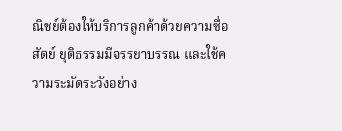ณิชย์ต้องให้บริการลูกค้าด้วยความซื่อสัตย์ ยุติธรรมมีจรรยาบรรณ และใช้ความระมัดระวังอย่าง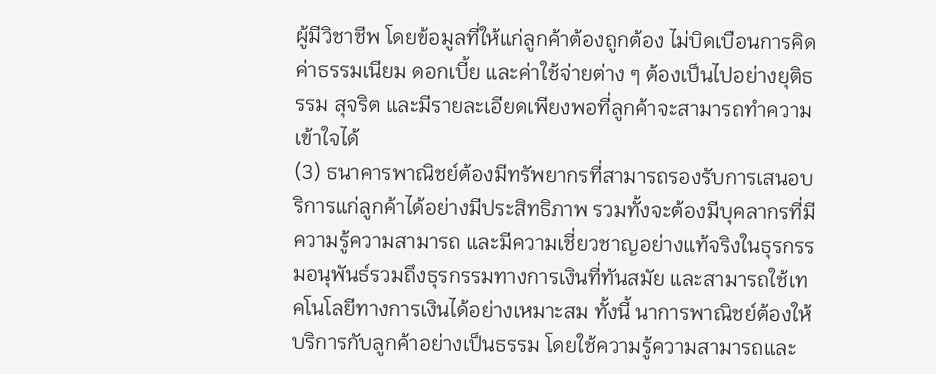ผู้มีวิชาชีพ โดยข้อมูลที่ให้แก่ลูกค้าต้องถูกต้อง ไม่บิดเบือนการคิดค่าธรรมเนียม ดอกเบี้ย และค่าใช้จ่ายต่าง ๆ ต้องเป็นไปอย่างยุติธรรม สุจริต และมีรายละเอียดเพียงพอที่ลูกค้าจะสามารถทําความเข้าใจได้
(3) ธนาคารพาณิชย์ต้องมีทรัพยากรที่สามารถรองรับการเสนอบริการแก่ลูกค้าได้อย่างมีประสิทธิภาพ รวมทั้งจะต้องมีบุคลากรที่มีความรู้ความสามารถ และมีความเชี่ยวชาญอย่างแท้จริงในธุรกรรมอนุพันธ์รวมถึงธุรกรรมทางการเงินที่ทันสมัย และสามารถใช้เทคโนโลยีทางการเงินได้อย่างเหมาะสม ทั้งนี้ นาการพาณิชย์ต้องให้บริการกับลูกค้าอย่างเป็นธรรม โดยใช้ความรู้ความสามารถและ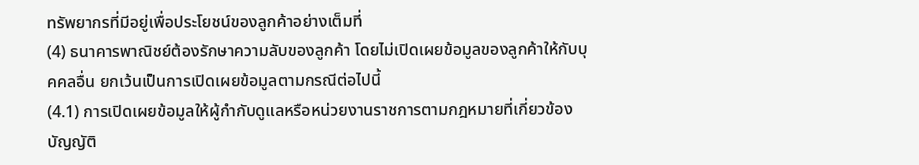ทรัพยากรที่มีอยู่เพื่อประโยชน์ของลูกค้าอย่างเต็มที่
(4) ธนาคารพาณิชย์ต้องรักษาความลับของลูกค้า โดยไม่เปิดเผยข้อมูลของลูกค้าให้กับบุคคลอื่น ยกเว้นเป็นการเปิดเผยข้อมูลตามกรณีต่อไปนี้
(4.1) การเปิดเผยข้อมูลให้ผู้กํากับดูแลหรือหน่วยงานราชการตามกฎหมายที่เกี่ยวข้องบัญญัติ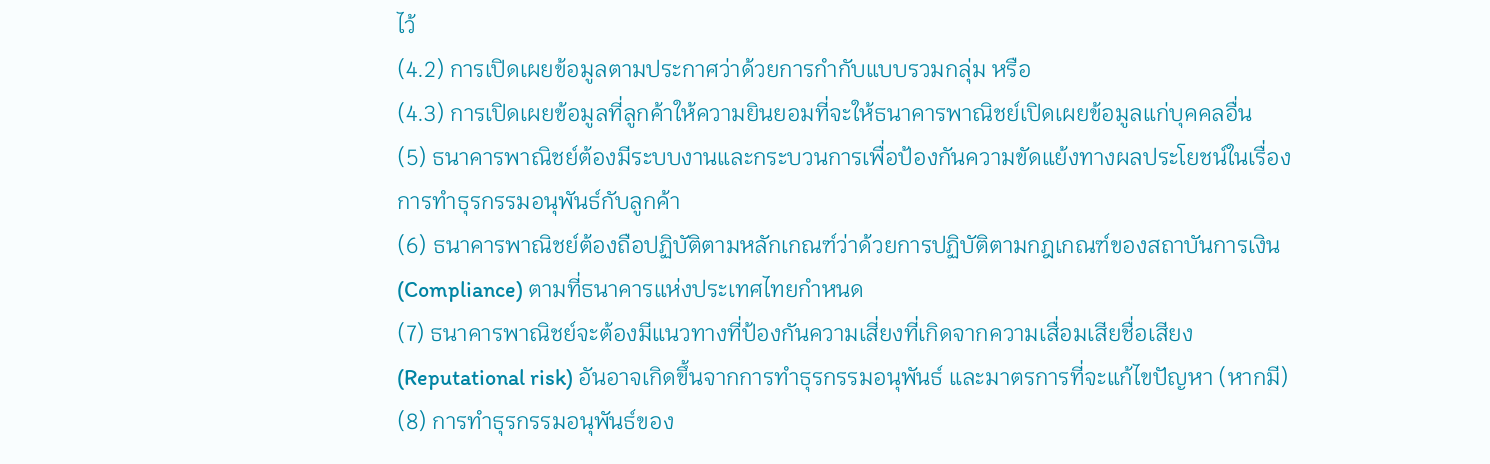ไว้
(4.2) การเปิดเผยข้อมูลตามประกาศว่าด้วยการกํากับแบบรวมกลุ่ม หรือ
(4.3) การเปิดเผยข้อมูลที่ลูกค้าให้ความยินยอมที่จะให้ธนาคารพาณิชย์เปิดเผยข้อมูลแก่บุคคลอื่น
(5) ธนาคารพาณิชย์ต้องมีระบบงานและกระบวนการเพื่อป้องกันความขัดแย้งทางผลประโยชน์ในเรื่องการทําธุรกรรมอนุพันธ์กับลูกค้า
(6) ธนาคารพาณิชย์ต้องถือปฏิบัติตามหลักเกณฑ์ว่าด้วยการปฏิบัติตามกฎเกณฑ์ของสถาบันการเงิน (Compliance) ตามที่ธนาคารแห่งประเทศไทยกําหนด
(7) ธนาคารพาณิชย์จะต้องมีแนวทางที่ป้องกันความเสี่ยงที่เกิดจากความเสื่อมเสียชื่อเสียง (Reputational risk) อันอาจเกิดขึ้นจากการทําธุรกรรมอนุพันธ์ และมาตรการที่จะแก้ไขปัญหา (หากมี)
(8) การทําธุรกรรมอนุพันธ์ของ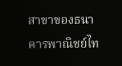สาขาของธนาคารพาณิชย์ไท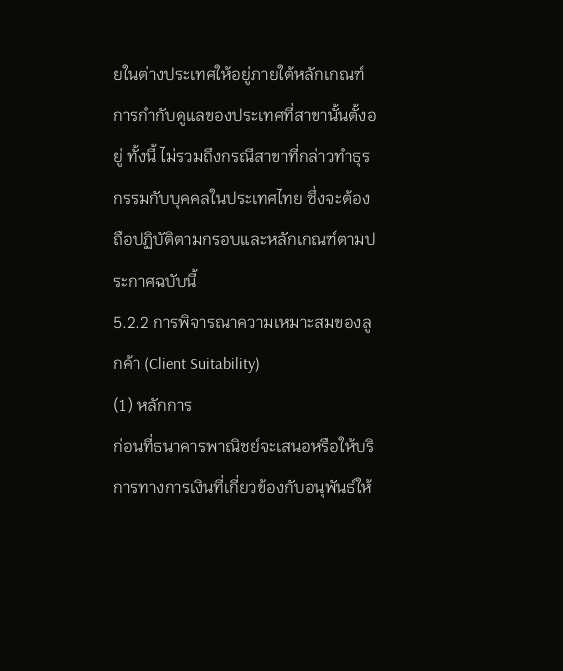ยในต่างประเทศให้อยู่ภายใต้หลักเกณฑ์การกํากับดูแลของประเทศที่สาขานั้นตั้งอยู่ ทั้งนี้ ไม่รวมถึงกรณีสาขาที่กล่าวทําธุรกรรมกับบุคคลในประเทศไทย ซึ่งจะต้องถือปฏิบัติตามกรอบและหลักเกณฑ์ตามประกาศฉบับนี้
5.2.2 การพิจารณาความเหมาะสมของลูกค้า (Client Suitability)
(1) หลักการ
ก่อนที่ธนาคารพาณิชย์จะเสนอหรือให้บริการทางการเงินที่เกี่ยวข้องกับอนุพันธ์ให้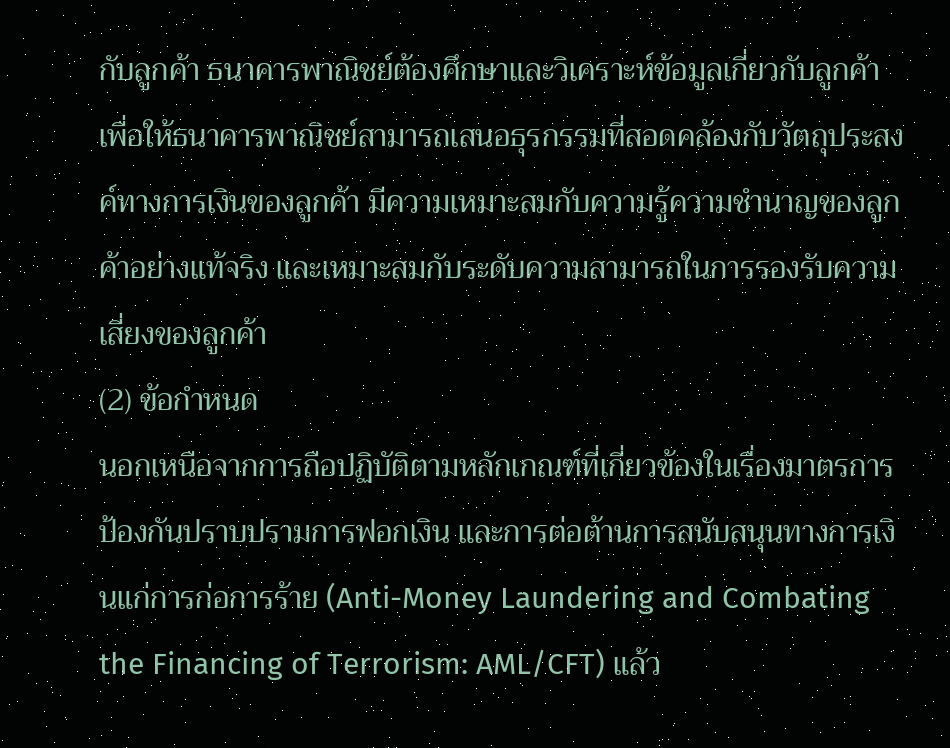กับลูกค้า ธนาคารพาณิชย์ต้องศึกษาและวิเคราะห์ข้อมูลเกี่ยวกับลูกค้า เพื่อให้ธนาคารพาณิชย์สามารถเสนอธุรกรรมที่สอดคล้องกับวัตถุประสงค์ทางการเงินของลูกค้า มีความเหมาะสมกับความรู้ความชํานาญของลูกค้าอย่างแท้จริง และเหมาะสมกับระดับความสามารถในการรองรับความเสี่ยงของลูกค้า
(2) ข้อกําหนด
นอกเหนือจากการถือปฏิบัติตามหลักเกณฑ์ที่เกี่ยวข้องในเรื่องมาตรการป้องกันปราบปรามการฟอกเงิน และการต่อต้านการสนับสนุนทางการเงินแก่การก่อการร้าย (Anti-Money Laundering and Combating the Financing of Terrorism: AML/CFT) แล้ว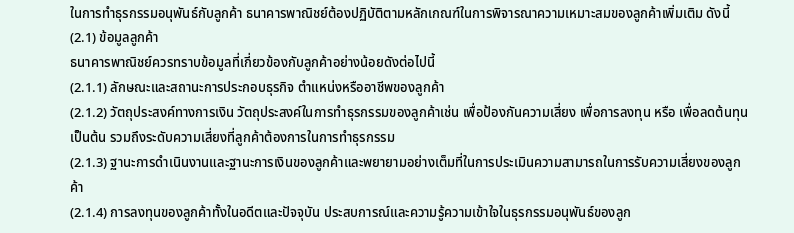ในการทําธุรกรรมอนุพันธ์กับลูกค้า ธนาคารพาณิชย์ต้องปฏิบัติตามหลักเกณฑ์ในการพิจารณาความเหมาะสมของลูกค้าเพิ่มเติม ดังนี้
(2.1) ข้อมูลลูกค้า
ธนาคารพาณิชย์ควรทราบข้อมูลที่เกี่ยวข้องกับลูกค้าอย่างน้อยดังต่อไปนี้
(2.1.1) ลักษณะและสถานะการประกอบธุรกิจ ตําแหน่งหรืออาชีพของลูกค้า
(2.1.2) วัตถุประสงค์ทางการเงิน วัตถุประสงค์ในการทําธุรกรรมของลูกค้าเช่น เพื่อป้องกันความเสี่ยง เพื่อการลงทุน หรือ เพื่อลดต้นทุน เป็นต้น รวมถึงระดับความเสี่ยงที่ลูกค้าต้องการในการทําธุรกรรม
(2.1.3) ฐานะการดําเนินงานและฐานะการเงินของลูกค้าและพยายามอย่างเต็มที่ในการประเมินความสามารถในการรับความเสี่ยงของลูกค้า
(2.1.4) การลงทุนของลูกค้าทั้งในอดีตและปัจจุบัน ประสบการณ์และความรู้ความเข้าใจในธุรกรรมอนุพันธ์ของลูก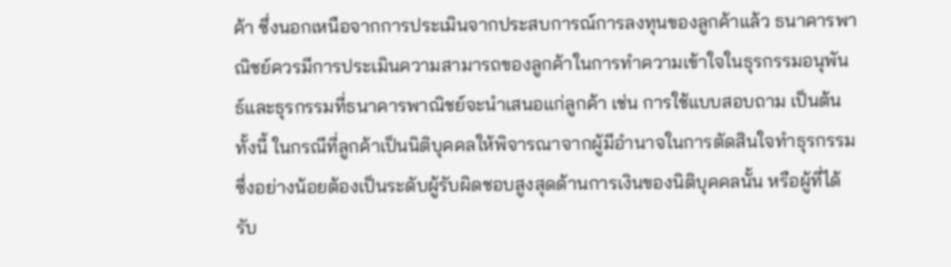ค้า ซึ่งนอกเหนือจากการประเมินจากประสบการณ์การลงทุนของลูกค้าแล้ว ธนาคารพาณิชย์ควรมีการประเมินความสามารถของลูกค้าในการทําความเข้าใจในธุรกรรมอนุพันธ์และธุรกรรมที่ธนาคารพาณิชย์จะนําเสนอแก่ลูกค้า เช่น การใช้แบบสอบถาม เป็นต้นทั้งนี้ ในกรณีที่ลูกค้าเป็นนิติบุคคลให้พิจารณาจากผู้มีอํานาจในการตัดสินใจทําธุรกรรม ซึ่งอย่างน้อยต้องเป็นระดับผู้รับผิดชอบสูงสุดด้านการเงินของนิติบุคคลนั้น หรือผู้ที่ได้รับ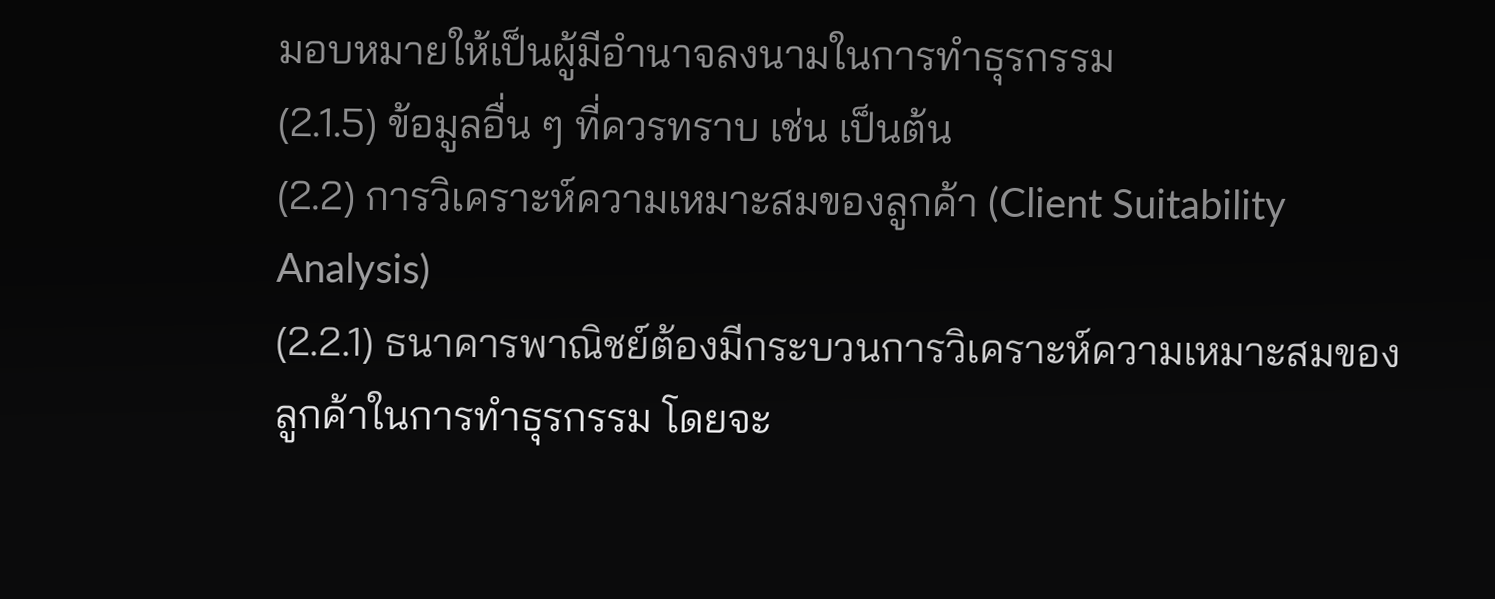มอบหมายให้เป็นผู้มีอํานาจลงนามในการทําธุรกรรม
(2.1.5) ข้อมูลอื่น ๆ ที่ควรทราบ เช่น เป็นต้น
(2.2) การวิเคราะห์ความเหมาะสมของลูกค้า (Client Suitability Analysis)
(2.2.1) ธนาคารพาณิชย์ต้องมีกระบวนการวิเคราะห์ความเหมาะสมของลูกค้าในการทําธุรกรรม โดยจะ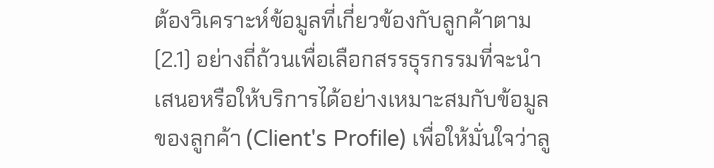ต้องวิเคราะห์ข้อมูลที่เกี่ยวข้องกับลูกค้าตาม (2.1) อย่างถี่ถ้วนเพื่อเลือกสรรธุรกรรมที่จะนําเสนอหรือให้บริการได้อย่างเหมาะสมกับข้อมูลของลูกค้า (Client's Profile) เพื่อให้มั่นใจว่าลู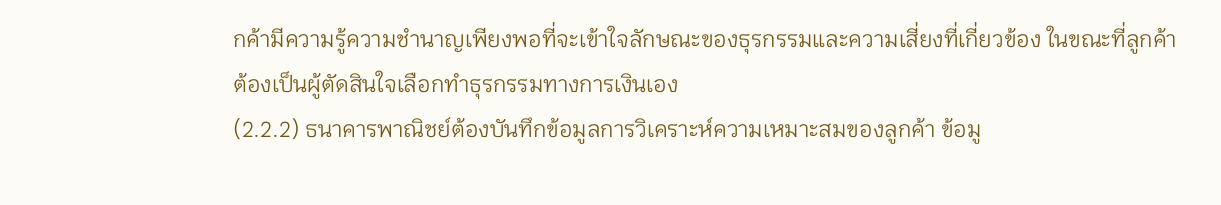กค้ามีความรู้ความชํานาญเพียงพอที่จะเข้าใจลักษณะของธุรกรรมและความเสี่ยงที่เกี่ยวข้อง ในขณะที่ลูกค้าต้องเป็นผู้ตัดสินใจเลือกทําธุรกรรมทางการเงินเอง
(2.2.2) ธนาคารพาณิชย์ต้องบันทึกข้อมูลการวิเคราะห์ความเหมาะสมของลูกค้า ข้อมู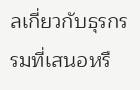ลเกี่ยวกับธุรกรรมที่เสนอหรื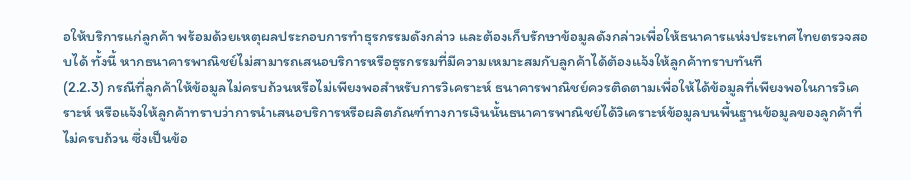อให้บริการแก่ลูกค้า พร้อมด้วยเหตุผลประกอบการทําธุรกรรมดังกล่าว และต้องเก็บรักษาข้อมูลดังกล่าวเพื่อให้ธนาคารแห่งประเทศไทยตรวจสอบได้ ทั้งนี้ หากธนาคารพาณิชย์ไม่สามารถเสนอบริการหรือธุรกรรมที่มีความเหมาะสมกับลูกค้าได้ต้องแจ้งให้ลูกค้าทราบทันที
(2.2.3) กรณีที่ลูกค้าให้ข้อมูลไม่ครบถ้วนหรือไม่เพียงพอสําหรับการวิเคราะห์ ธนาคารพาณิชย์ควรติดตามเพื่อให้ได้ข้อมูลที่เพียงพอในการวิเคราะห์ หรือแจ้งให้ลูกค้าทราบว่าการนําเสนอบริการหรือผลิตภัณฑ์ทางการเงินนั้นธนาคารพาณิชย์ได้วิเคราะห์ข้อมูลบนพื้นฐานข้อมูลของลูกค้าที่ไม่ครบถ้วน ซึ่งเป็นข้อ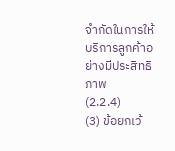จํากัดในการให้บริการลูกค้าอย่างมีประสิทธิภาพ
(2.2.4)
(3) ข้อยกเว้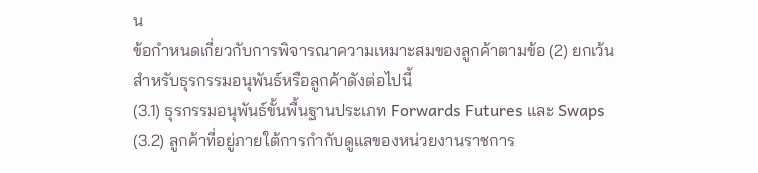น
ข้อกําหนดเกี่ยวกับการพิจารณาความเหมาะสมของลูกค้าตามข้อ (2) ยกเว้นสําหรับธุรกรรมอนุพันธ์หรือลูกค้าดังต่อไปนี้
(3.1) ธุรกรรมอนุพันธ์ขั้นพื้นฐานประเภท Forwards Futures และ Swaps
(3.2) ลูกค้าที่อยู่ภายใต้การกํากับดูแลของหน่วยงานราชการ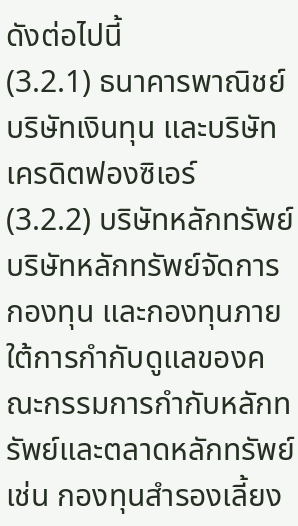ดังต่อไปนี้
(3.2.1) ธนาคารพาณิชย์ บริษัทเงินทุน และบริษัทเครดิตฟองซิเอร์
(3.2.2) บริษัทหลักทรัพย์ บริษัทหลักทรัพย์จัดการกองทุน และกองทุนภายใต้การกํากับดูแลของคณะกรรมการกํากับหลักทรัพย์และตลาดหลักทรัพย์ เช่น กองทุนสํารองเลี้ยง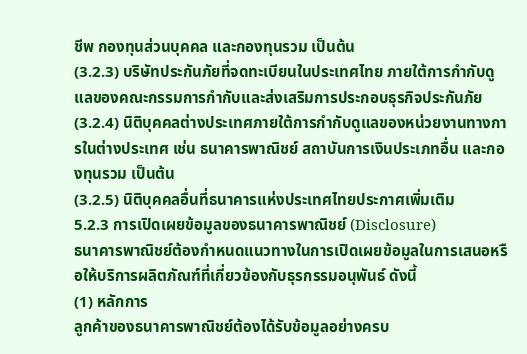ชีพ กองทุนส่วนบุคคล และกองทุนรวม เป็นต้น
(3.2.3) บริษัทประกันภัยที่จดทะเบียนในประเทศไทย ภายใต้การกํากับดูแลของคณะกรรมการกํากับและส่งเสริมการประกอบธุรกิจประกันภัย
(3.2.4) นิติบุคคลต่างประเทศภายใต้การกํากับดูแลของหน่วยงานทางการในต่างประเทศ เช่น ธนาคารพาณิชย์ สถาบันการเงินประเภทอื่น และกองทุนรวม เป็นต้น
(3.2.5) นิติบุคคลอื่นที่ธนาคารแห่งประเทศไทยประกาศเพิ่มเติม
5.2.3 การเปิดเผยข้อมูลของธนาคารพาณิชย์ (Disclosure)
ธนาคารพาณิชย์ต้องกําหนดแนวทางในการเปิดเผยข้อมูลในการเสนอหรือให้บริการผลิตภัณฑ์ที่เกี่ยวข้องกับธุรกรรมอนุพันธ์ ดังนี้
(1) หลักการ
ลูกค้าของธนาคารพาณิชย์ต้องได้รับข้อมูลอย่างครบ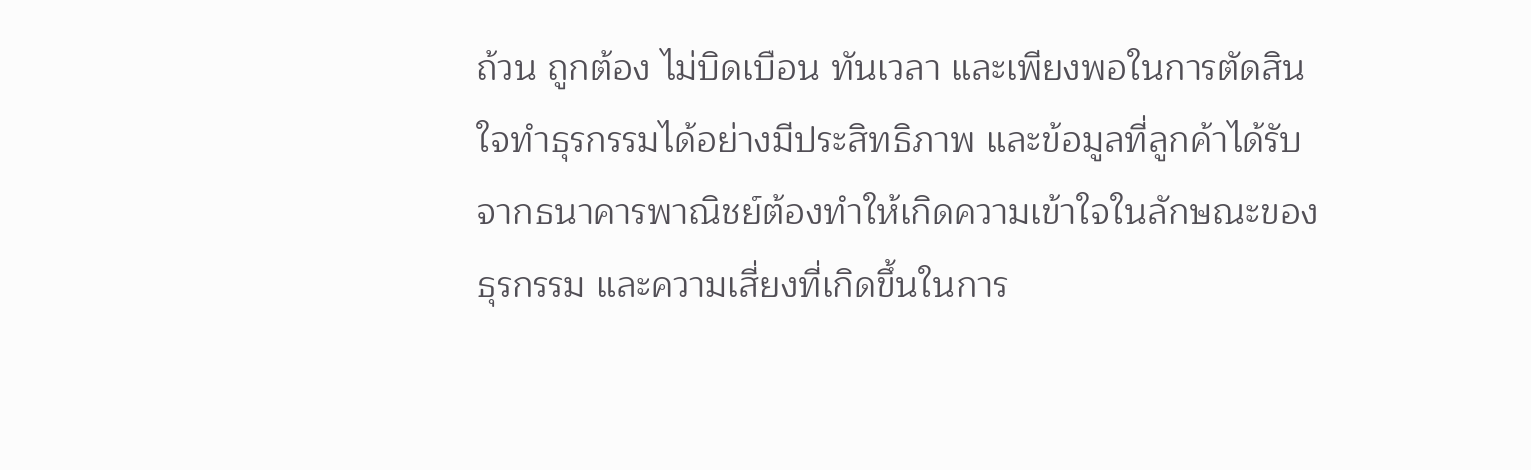ถ้วน ถูกต้อง ไม่บิดเบือน ทันเวลา และเพียงพอในการตัดสินใจทําธุรกรรมได้อย่างมีประสิทธิภาพ และข้อมูลที่ลูกค้าได้รับจากธนาคารพาณิชย์ต้องทําให้เกิดความเข้าใจในลักษณะของธุรกรรม และความเสี่ยงที่เกิดขึ้นในการ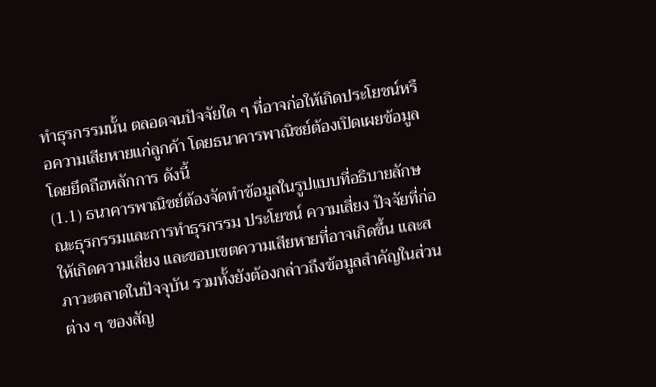ทําธุรกรรมนั้น ตลอดจนปัจจัยใด ๆ ที่อาจก่อให้เกิดประโยชน์หรือความเสียหายแก่ลูกค้า โดยธนาคารพาณิชย์ต้องเปิดเผยข้อมูลโดยยึดถือหลักการ ดังนี้
(1.1) ธนาคารพาณิชย์ต้องจัดทําข้อมูลในรูปแบบที่อธิบายลักษณะธุรกรรมและการทําธุรกรรม ประโยชน์ ความเสี่ยง ปัจจัยที่ก่อให้เกิดความเสี่ยง และขอบเขตความเสียหายที่อาจเกิดขึ้น และสภาวะตลาดในปัจจุบัน รวมทั้งยังต้องกล่าวถึงข้อมูลสําคัญในส่วนต่าง ๆ ของสัญ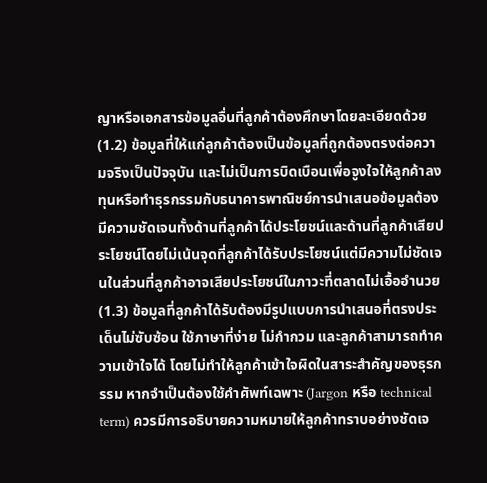ญาหรือเอกสารข้อมูลอื่นที่ลูกค้าต้องศึกษาโดยละเอียดด้วย
(1.2) ข้อมูลที่ให้แก่ลูกค้าต้องเป็นข้อมูลที่ถูกต้องตรงต่อความจริงเป็นปัจจุบัน และไม่เป็นการบิดเบือนเพื่อจูงใจให้ลูกค้าลงทุนหรือทําธุรกรรมกับธนาคารพาณิชย์การนําเสนอข้อมูลต้องมีความชัดเจนทั้งด้านที่ลูกค้าได้ประโยชน์และด้านที่ลูกค้าเสียประโยชน์โดยไม่เน้นจุดที่ลูกค้าได้รับประโยชน์แต่มีความไม่ชัดเจนในส่วนที่ลูกค้าอาจเสียประโยชน์ในภาวะที่ตลาดไม่เอื้ออํานวย
(1.3) ข้อมูลที่ลูกค้าได้รับต้องมีรูปแบบการนําเสนอที่ตรงประเด็นไม่ซับซ้อน ใช้ภาษาที่ง่าย ไม่กํากวม และลูกค้าสามารถทําความเข้าใจได้ โดยไม่ทําให้ลูกค้าเข้าใจผิดในสาระสําคัญของธุรกรรม หากจําเป็นต้องใช้คําศัพท์เฉพาะ (Jargon หรือ technical term) ควรมีการอธิบายความหมายให้ลูกค้าทราบอย่างชัดเจ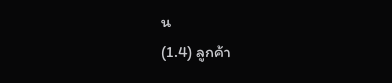น
(1.4) ลูกค้า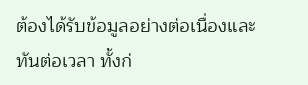ต้องได้รับข้อมูลอย่างต่อเนื่องและทันต่อเวลา ทั้งก่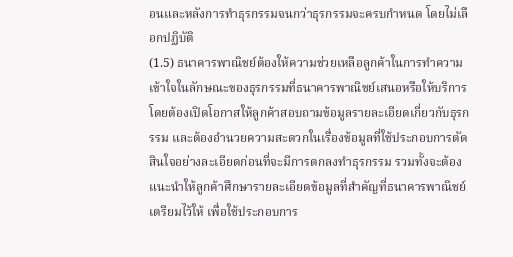อนและหลังการทําธุรกรรมจนกว่าธุรกรรมจะครบกําหนด โดยไม่เลือกปฏิบัติ
(1.5) ธนาคารพาณิชย์ต้องให้ความช่วยเหลือลูกค้าในการทําความเข้าใจในลักษณะของธุรกรรมที่ธนาคารพาณิชย์เสนอหรือให้บริการ โดยต้องเปิดโอกาสให้ลูกค้าสอบถามข้อมูลรายละเอียดเกี่ยวกับธุรกรรม และต้องอํานวยความสะดวกในเรื่องข้อมูลที่ใช้ประกอบการตัดสินใจอย่างละเอียดก่อนที่จะมีการตกลงทําธุรกรรม รวมทั้งจะต้องแนะนําให้ลูกค้าศึกษารายละเอียดข้อมูลที่สําคัญที่ธนาคารพาณิชย์เตรียมไว้ให้ เพื่อใช้ประกอบการ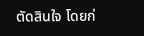ตัดสินใจ โดยก่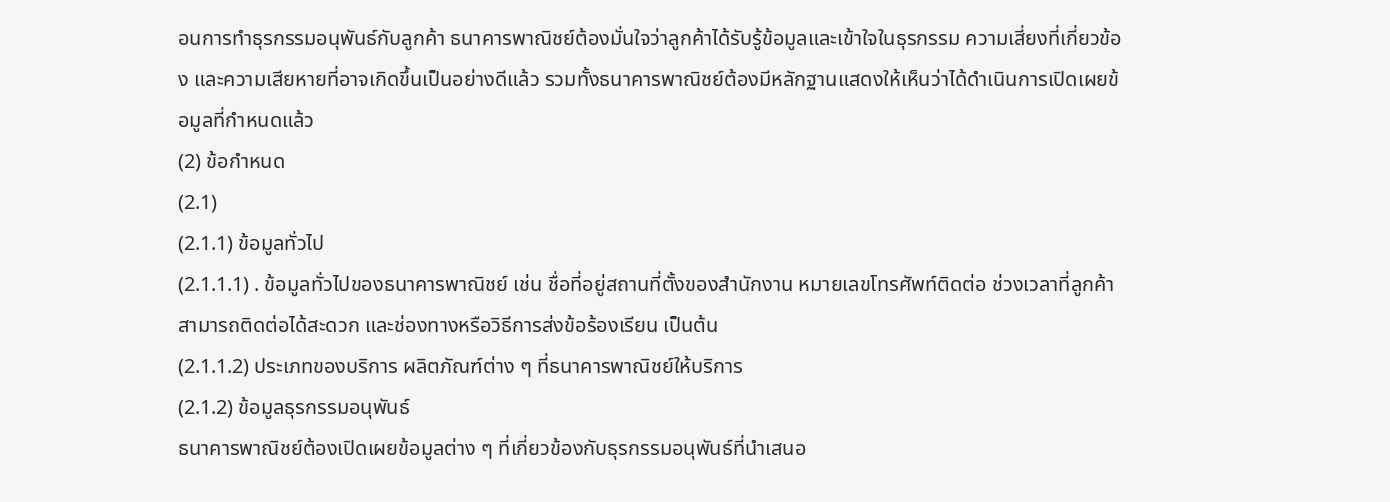อนการทําธุรกรรมอนุพันธ์กับลูกค้า ธนาคารพาณิชย์ต้องมั่นใจว่าลูกค้าได้รับรู้ข้อมูลและเข้าใจในธุรกรรม ความเสี่ยงที่เกี่ยวข้อง และความเสียหายที่อาจเกิดขึ้นเป็นอย่างดีแล้ว รวมทั้งธนาคารพาณิชย์ต้องมีหลักฐานแสดงให้เห็นว่าได้ดําเนินการเปิดเผยข้อมูลที่กําหนดแล้ว
(2) ข้อกําหนด
(2.1)
(2.1.1) ข้อมูลทั่วไป
(2.1.1.1) . ข้อมูลทั่วไปของธนาคารพาณิชย์ เช่น ชื่อที่อยู่สถานที่ตั้งของสํานักงาน หมายเลขโทรศัพท์ติดต่อ ช่วงเวลาที่ลูกค้าสามารถติดต่อได้สะดวก และช่องทางหรือวิธีการส่งข้อร้องเรียน เป็นต้น
(2.1.1.2) ประเภทของบริการ ผลิตภัณฑ์ต่าง ๆ ที่ธนาคารพาณิชย์ให้บริการ
(2.1.2) ข้อมูลธุรกรรมอนุพันธ์
ธนาคารพาณิชย์ต้องเปิดเผยข้อมูลต่าง ๆ ที่เกี่ยวข้องกับธุรกรรมอนุพันธ์ที่นําเสนอ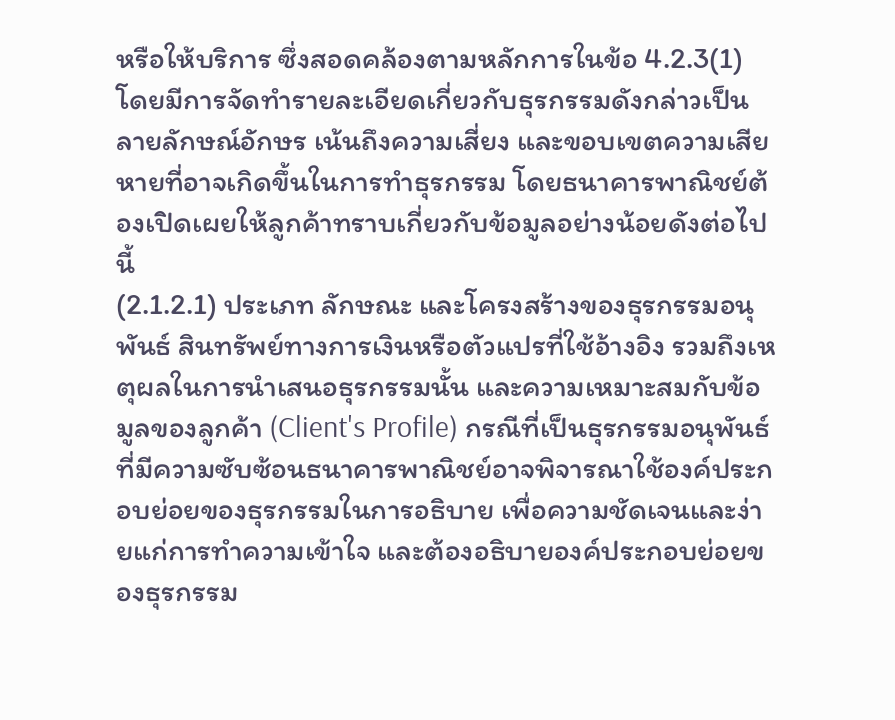หรือให้บริการ ซึ่งสอดคล้องตามหลักการในข้อ 4.2.3(1) โดยมีการจัดทํารายละเอียดเกี่ยวกับธุรกรรมดังกล่าวเป็นลายลักษณ์อักษร เน้นถึงความเสี่ยง และขอบเขตความเสียหายที่อาจเกิดขึ้นในการทําธุรกรรม โดยธนาคารพาณิชย์ต้องเปิดเผยให้ลูกค้าทราบเกี่ยวกับข้อมูลอย่างน้อยดังต่อไปนี้
(2.1.2.1) ประเภท ลักษณะ และโครงสร้างของธุรกรรมอนุพันธ์ สินทรัพย์ทางการเงินหรือตัวแปรที่ใช้อ้างอิง รวมถึงเหตุผลในการนําเสนอธุรกรรมนั้น และความเหมาะสมกับข้อมูลของลูกค้า (Client's Profile) กรณีที่เป็นธุรกรรมอนุพันธ์ที่มีความซับซ้อนธนาคารพาณิชย์อาจพิจารณาใช้องค์ประกอบย่อยของธุรกรรมในการอธิบาย เพื่อความชัดเจนและง่ายแก่การทําความเข้าใจ และต้องอธิบายองค์ประกอบย่อยของธุรกรรม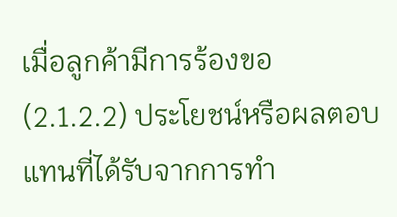เมื่อลูกค้ามีการร้องขอ
(2.1.2.2) ประโยชน์หรือผลตอบแทนที่ได้รับจากการทํา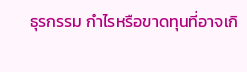ธุรกรรม กําไรหรือขาดทุนที่อาจเกิ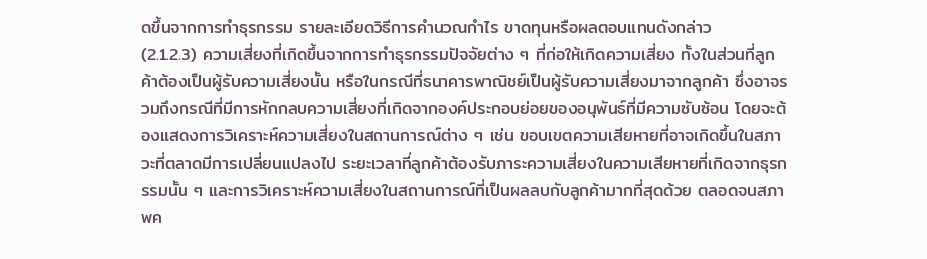ดขึ้นจากการทําธุรกรรม รายละเอียดวิธีการคํานวณกําไร ขาดทุนหรือผลตอบแทนดังกล่าว
(2.1.2.3) ความเสี่ยงที่เกิดขึ้นจากการทําธุรกรรมปัจจัยต่าง ๆ ที่ก่อให้เกิดความเสี่ยง ทั้งในส่วนที่ลูกค้าต้องเป็นผู้รับความเสี่ยงนั้น หรือในกรณีที่ธนาคารพาณิชย์เป็นผู้รับความเสี่ยงมาจากลูกค้า ซึ่งอาจรวมถึงกรณีที่มีการหักกลบความเสี่ยงที่เกิดจากองค์ประกอบย่อยของอนุพันธ์ที่มีความซับซ้อน โดยจะต้องแสดงการวิเคราะห์ความเสี่ยงในสถานการณ์ต่าง ๆ เช่น ขอบเขตความเสียหายที่อาจเกิดขึ้นในสภาวะที่ตลาดมีการเปลี่ยนแปลงไป ระยะเวลาที่ลูกค้าต้องรับภาระความเสี่ยงในความเสียหายที่เกิดจากธุรกรรมนั้น ๆ และการวิเคราะห์ความเสี่ยงในสถานการณ์ที่เป็นผลลบกับลูกค้ามากที่สุดด้วย ตลอดจนสภาพค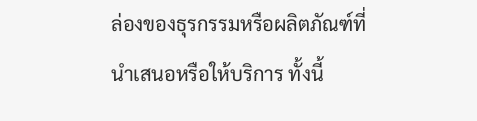ล่องของธุรกรรมหรือผลิตภัณฑ์ที่นําเสนอหรือให้บริการ ทั้งนี้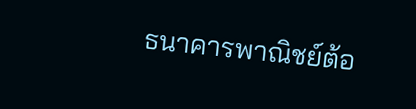ธนาคารพาณิชย์ต้อ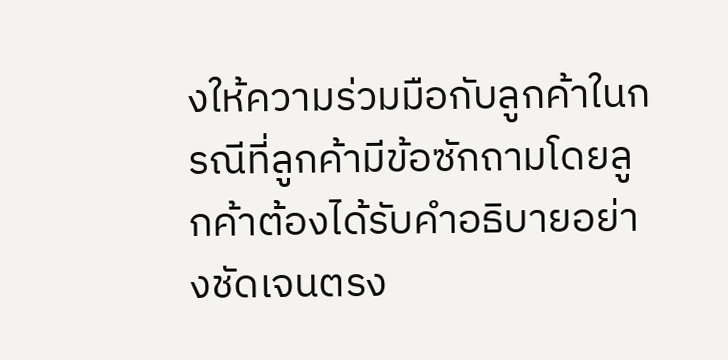งให้ความร่วมมือกับลูกค้าในกรณีที่ลูกค้ามีข้อซักถามโดยลูกค้าต้องได้รับคําอธิบายอย่างชัดเจนตรง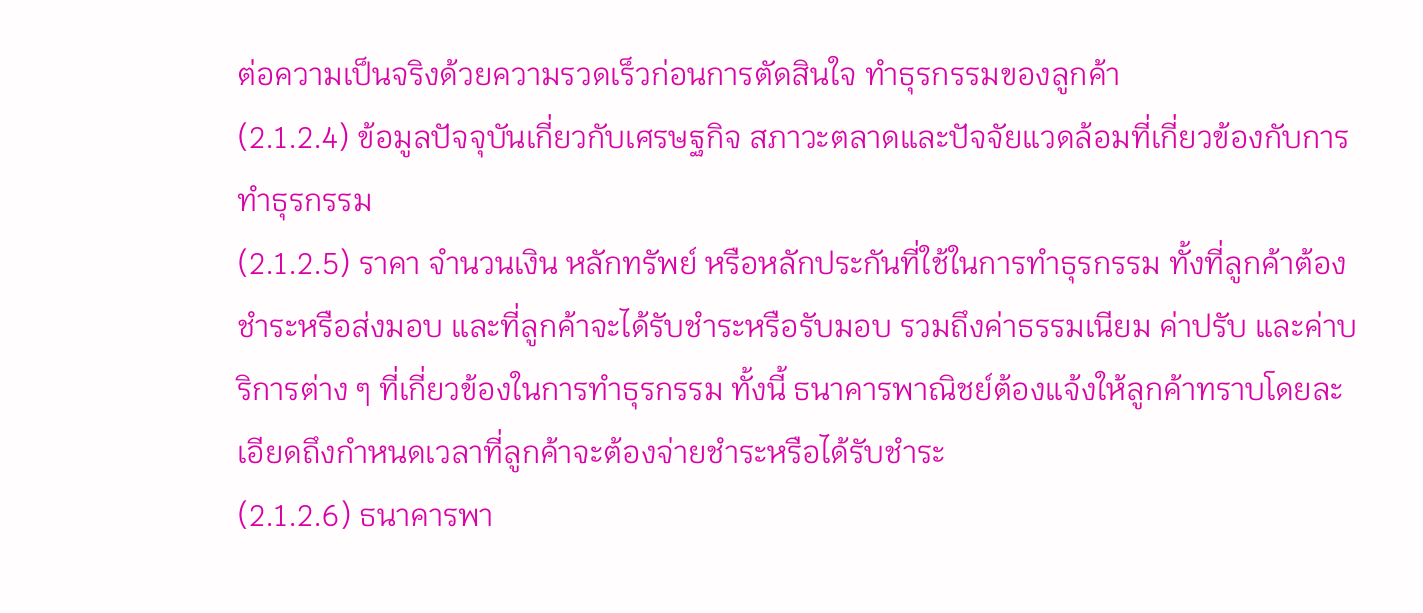ต่อความเป็นจริงด้วยความรวดเร็วก่อนการตัดสินใจ ทําธุรกรรมของลูกค้า
(2.1.2.4) ข้อมูลปัจจุบันเกี่ยวกับเศรษฐกิจ สภาวะตลาดและปัจจัยแวดล้อมที่เกี่ยวข้องกับการทําธุรกรรม
(2.1.2.5) ราคา จํานวนเงิน หลักทรัพย์ หรือหลักประกันที่ใช้ในการทําธุรกรรม ทั้งที่ลูกค้าต้องชําระหรือส่งมอบ และที่ลูกค้าจะได้รับชําระหรือรับมอบ รวมถึงค่าธรรมเนียม ค่าปรับ และค่าบริการต่าง ๆ ที่เกี่ยวข้องในการทําธุรกรรม ทั้งนี้ ธนาคารพาณิชย์ต้องแจ้งให้ลูกค้าทราบโดยละเอียดถึงกําหนดเวลาที่ลูกค้าจะต้องจ่ายชําระหรือได้รับชําระ
(2.1.2.6) ธนาคารพา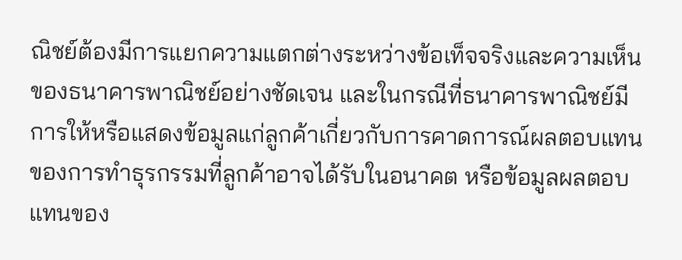ณิชย์ต้องมีการแยกความแตกต่างระหว่างข้อเท็จจริงและความเห็นของธนาคารพาณิชย์อย่างชัดเจน และในกรณีที่ธนาคารพาณิชย์มีการให้หรือแสดงข้อมูลแก่ลูกค้าเกี่ยวกับการคาดการณ์ผลตอบแทนของการทําธุรกรรมที่ลูกค้าอาจได้รับในอนาคต หรือข้อมูลผลตอบแทนของ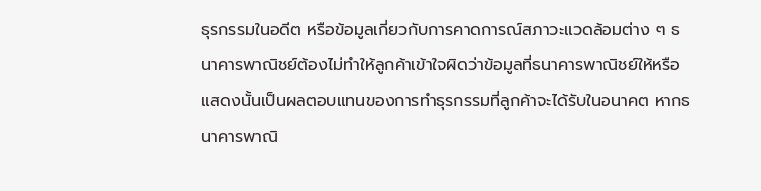ธุรกรรมในอดีต หรือข้อมูลเกี่ยวกับการคาดการณ์สภาวะแวดล้อมต่าง ๆ ธนาคารพาณิชย์ต้องไม่ทําให้ลูกค้าเข้าใจผิดว่าข้อมูลที่ธนาคารพาณิชย์ให้หรือแสดงนั้นเป็นผลตอบแทนของการทําธุรกรรมที่ลูกค้าจะได้รับในอนาคต หากธนาคารพาณิ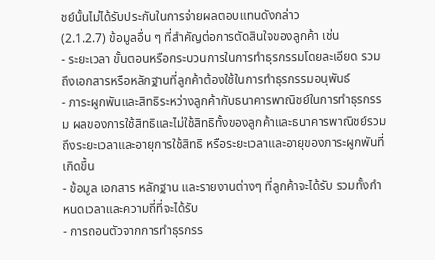ชย์นั้นไม่ได้รับประกันในการจ่ายผลตอบแทนดังกล่าว
(2.1.2.7) ข้อมูลอื่น ๆ ที่สําคัญต่อการตัดสินใจของลูกค้า เช่น
- ระยะเวลา ขั้นตอนหรือกระบวนการในการทําธุรกรรมโดยละเอียด รวมถึงเอกสารหรือหลักฐานที่ลูกค้าต้องใช้ในการทําธุรกรรมอนุพันธ์
- ภาระผูกพันและสิทธิระหว่างลูกค้ากับธนาคารพาณิชย์ในการทําธุรกรรม ผลของการใช้สิทธิและไม่ใช้สิทธิทั้งของลูกค้าและธนาคารพาณิชย์รวมถึงระยะเวลาและอายุการใช้สิทธิ หรือระยะเวลาและอายุของภาระผูกพันที่เกิดขึ้น
- ข้อมูล เอกสาร หลักฐาน และรายงานต่างๆ ที่ลูกค้าจะได้รับ รวมทั้งกําหนดเวลาและความถี่ที่จะได้รับ
- การถอนตัวจากการทําธุรกรร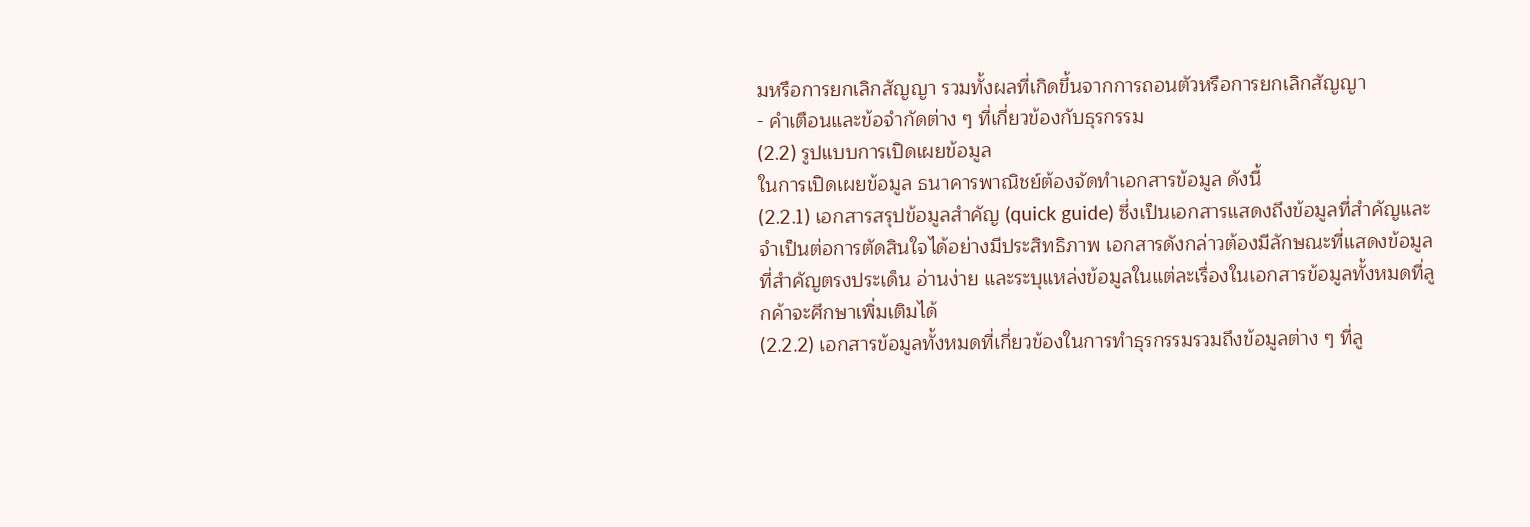มหรือการยกเลิกสัญญา รวมทั้งผลที่เกิดขึ้นจากการถอนตัวหรือการยกเลิกสัญญา
- คําเตือนและข้อจํากัดต่าง ๆ ที่เกี่ยวข้องกับธุรกรรม
(2.2) รูปแบบการเปิดเผยข้อมูล
ในการเปิดเผยข้อมูล ธนาคารพาณิชย์ต้องจัดทําเอกสารข้อมูล ดังนี้
(2.2.1) เอกสารสรุปข้อมูลสําคัญ (quick guide) ซึ่งเป็นเอกสารแสดงถึงข้อมูลที่สําคัญและจําเป็นต่อการตัดสินใจได้อย่างมีประสิทธิภาพ เอกสารดังกล่าวต้องมีลักษณะที่แสดงข้อมูลที่สําคัญตรงประเด็น อ่านง่าย และระบุแหล่งข้อมูลในแต่ละเรื่องในเอกสารข้อมูลทั้งหมดที่ลูกค้าจะศึกษาเพิ่มเติมได้
(2.2.2) เอกสารข้อมูลทั้งหมดที่เกี่ยวข้องในการทําธุรกรรมรวมถึงข้อมูลต่าง ๆ ที่ลู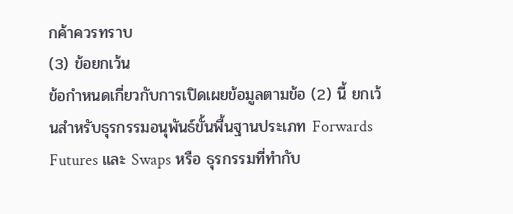กค้าควรทราบ
(3) ข้อยกเว้น
ข้อกําหนดเกี่ยวกับการเปิดเผยข้อมูลตามข้อ (2) นี้ ยกเว้นสําหรับธุรกรรมอนุพันธ์ขั้นพื้นฐานประเภท Forwards Futures และ Swaps หรือ ธุรกรรมที่ทํากับ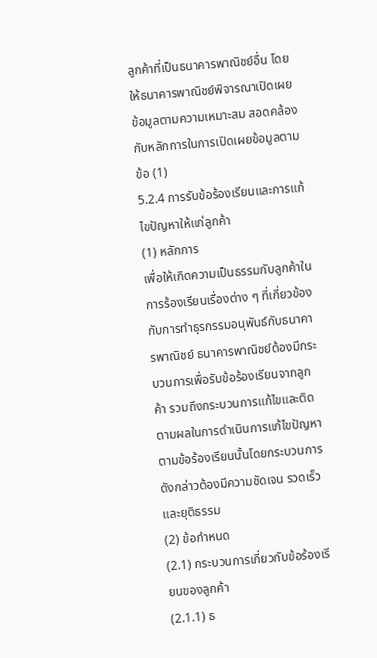ลูกค้าที่เป็นธนาคารพาณิชย์อื่น โดยให้ธนาคารพาณิชย์พิจารณาเปิดเผยข้อมูลตามความเหมาะสม สอดคล้องกับหลักการในการเปิดเผยข้อมูลตามข้อ (1)
5.2.4 การรับข้อร้องเรียนและการแก้ไขปัญหาให้แก่ลูกค้า
(1) หลักการ
เพื่อให้เกิดความเป็นธรรมกับลูกค้าในการร้องเรียนเรื่องต่าง ๆ ที่เกี่ยวข้องกับการทําธุรกรรมอนุพันธ์กับธนาคารพาณิชย์ ธนาคารพาณิชย์ต้องมีกระบวนการเพื่อรับข้อร้องเรียนจากลูกค้า รวมถึงกระบวนการแก้ไขและติดตามผลในการดําเนินการแก้ไขปัญหาตามข้อร้องเรียนนั้นโดยกระบวนการดังกล่าวต้องมีความชัดเจน รวดเร็ว และยุติธรรม
(2) ข้อกําหนด
(2.1) กระบวนการเกี่ยวกับข้อร้องเรียนของลูกค้า
(2.1.1) ธ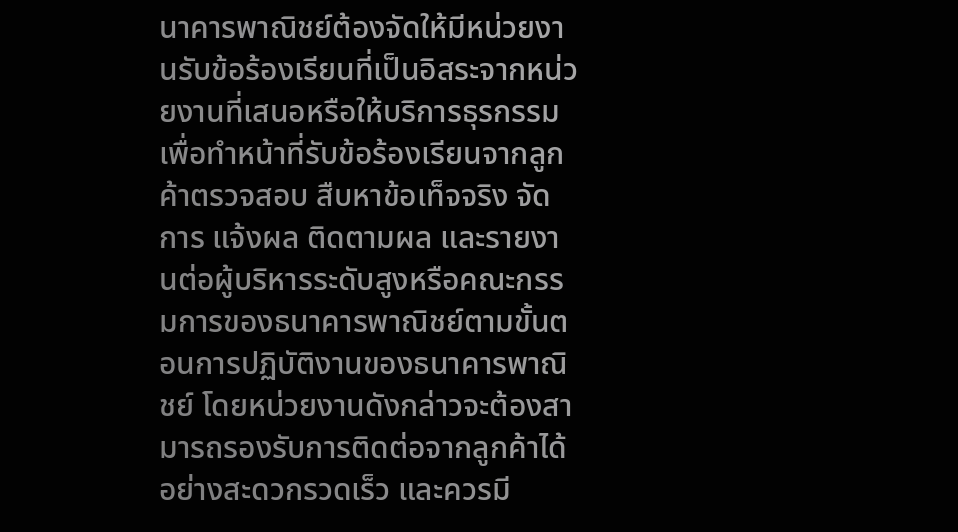นาคารพาณิชย์ต้องจัดให้มีหน่วยงานรับข้อร้องเรียนที่เป็นอิสระจากหน่วยงานที่เสนอหรือให้บริการธุรกรรมเพื่อทําหน้าที่รับข้อร้องเรียนจากลูกค้าตรวจสอบ สืบหาข้อเท็จจริง จัดการ แจ้งผล ติดตามผล และรายงานต่อผู้บริหารระดับสูงหรือคณะกรรมการของธนาคารพาณิชย์ตามขั้นตอนการปฏิบัติงานของธนาคารพาณิชย์ โดยหน่วยงานดังกล่าวจะต้องสามารถรองรับการติดต่อจากลูกค้าได้อย่างสะดวกรวดเร็ว และควรมี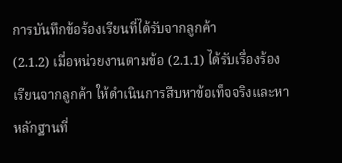การบันทึกข้อร้องเรียนที่ได้รับจากลูกค้า
(2.1.2) เมื่อหน่วยงานตามข้อ (2.1.1) ได้รับเรื่องร้องเรียนจากลูกค้า ให้ดําเนินการสืบหาข้อเท็จจริงและหาหลักฐานที่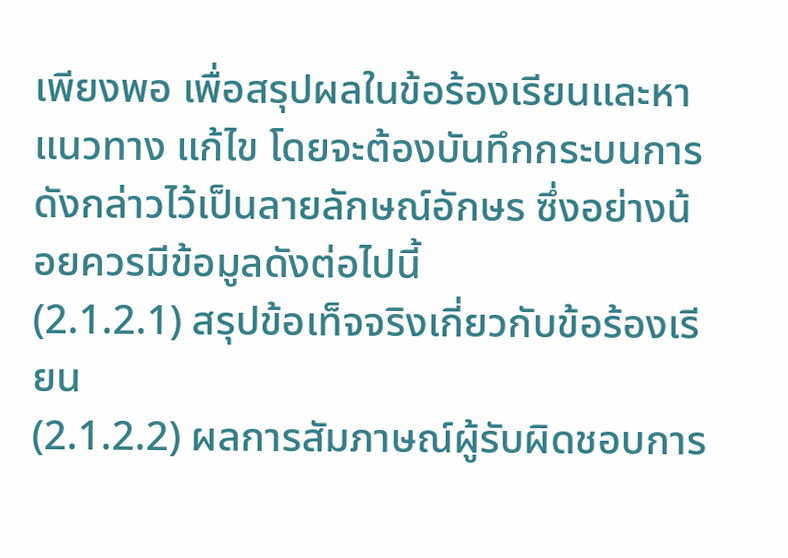เพียงพอ เพื่อสรุปผลในข้อร้องเรียนและหาแนวทาง แก้ไข โดยจะต้องบันทึกกระบนการดังกล่าวไว้เป็นลายลักษณ์อักษร ซึ่งอย่างน้อยควรมีข้อมูลดังต่อไปนี้
(2.1.2.1) สรุปข้อเท็จจริงเกี่ยวกับข้อร้องเรียน
(2.1.2.2) ผลการสัมภาษณ์ผู้รับผิดชอบการ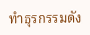ทําธุรกรรมดัง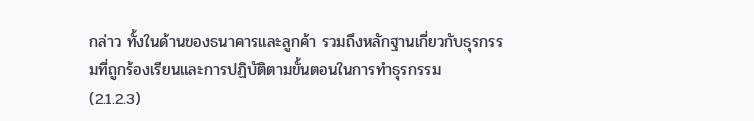กล่าว ทั้งในด้านของธนาคารและลูกค้า รวมถึงหลักฐานเกี่ยวกับธุรกรรมที่ถูกร้องเรียนและการปฏิบัติตามขั้นตอนในการทําธุรกรรม
(2.1.2.3)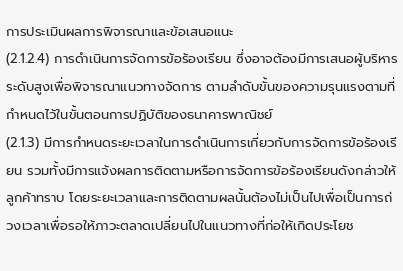การประเมินผลการพิจารณาและข้อเสนอแนะ
(2.1.2.4) การดําเนินการจัดการข้อร้องเรียน ซึ่งอาจต้องมีการเสนอผู้บริหารระดับสูงเพื่อพิจารณาแนวทางจัดการ ตามลําดับขั้นของความรุนแรงตามที่กําหนดไว้ในขั้นตอนการปฏิบัติของธนาคารพาณิชย์
(2.1.3) มีการกําหนดระยะเวลาในการดําเนินการเกี่ยวกับการจัดการข้อร้องเรียน รวมทั้งมีการแจ้งผลการติดตามหรือการจัดการข้อร้องเรียนดังกล่าวให้ลูกค้าทราบ โดยระยะเวลาและการติดตามผลนั้นต้องไม่เป็นไปเพื่อเป็นการถ่วงเวลาเพื่อรอให้ภาวะตลาดเปลี่ยนไปในแนวทางที่ก่อให้เกิดประโยช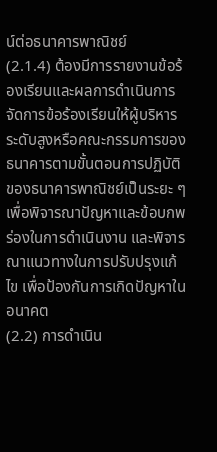น์ต่อธนาคารพาณิชย์
(2.1.4) ต้องมีการรายงานข้อร้องเรียนและผลการดําเนินการจัดการข้อร้องเรียนให้ผู้บริหารระดับสูงหรือคณะกรรมการของธนาคารตามขั้นตอนการปฏิบัติของธนาคารพาณิชย์เป็นระยะ ๆ เพื่อพิจารณาปัญหาและข้อบกพร่องในการดําเนินงาน และพิจารณาแนวทางในการปรับปรุงแก้ไข เพื่อป้องกันการเกิดปัญหาในอนาคต
(2.2) การดําเนิน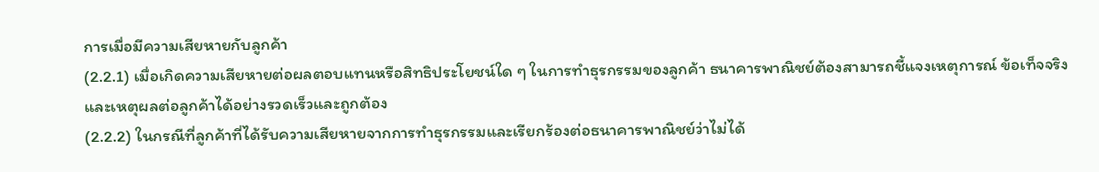การเมื่อมีความเสียหายกับลูกค้า
(2.2.1) เมื่อเกิดความเสียหายต่อผลตอบแทนหรือสิทธิประโยชน์ใด ๆ ในการทําธุรกรรมของลูกค้า ธนาคารพาณิชย์ต้องสามารถชี้แจงเหตุการณ์ ข้อเท็จจริง และเหตุผลต่อลูกค้าได้อย่างรวดเร็วและถูกต้อง
(2.2.2) ในกรณีที่ลูกค้าที่ได้รับความเสียหายจากการทําธุรกรรมและเรียกร้องต่อธนาคารพาณิชย์ว่าไม่ได้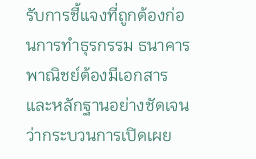รับการชี้แจงที่ถูกต้องก่อนการทําธุรกรรม ธนาคารพาณิชย์ต้องมีเอกสารและหลักฐานอย่างชัดเจนว่ากระบวนการเปิดเผย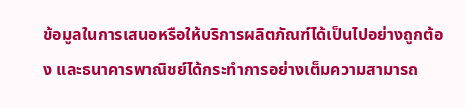ข้อมูลในการเสนอหรือให้บริการผลิตภัณฑ์ได้เป็นไปอย่างถูกต้อง และธนาคารพาณิชย์ได้กระทําการอย่างเต็มความสามารถ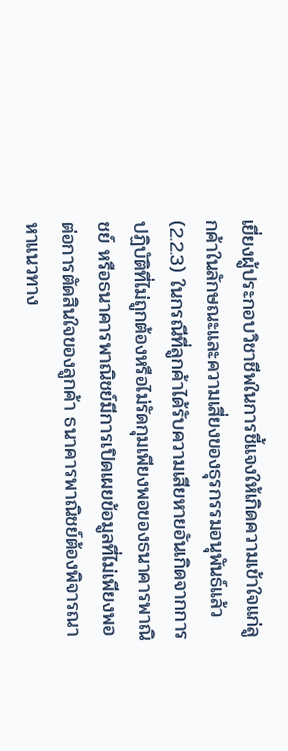เยี่ยงผู้ประกอบวิชาชีพในการชี้แจงให้เกิดความเข้าใจแก่ลูกค้าในลักษณะและความเสี่ยงของธุรกรรมอนุพันธ์แล้ว
(2.2.3) ในกรณีที่ลูกค้าได้รับความเสียหายอันเกิดจากการปฏิบัติที่ไม่ถูกต้องหรือไม่รัดกุมเพียงพอของธนาคารพาณิชย์ หรือธนาคารพาณิชย์มีการเปิดเผยข้อมูลที่ไม่เพียงพอต่อการตัดสินใจของลูกค้า ธนาคารพาณิชย์ต้องพิจารณาหาแนวทาง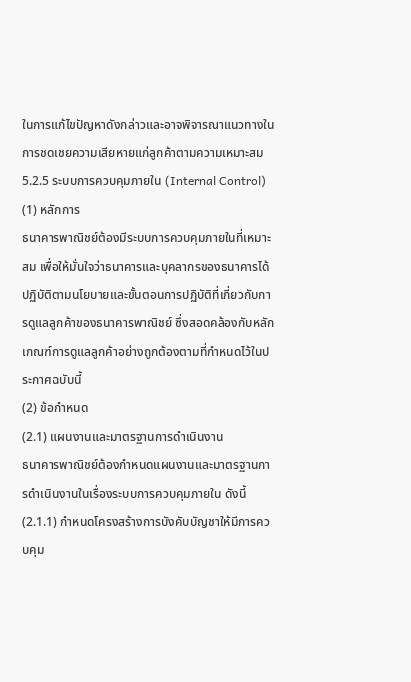ในการแก้ไขปัญหาดังกล่าวและอาจพิจารณาแนวทางในการชดเชยความเสียหายแก่ลูกค้าตามความเหมาะสม
5.2.5 ระบบการควบคุมภายใน (Internal Control)
(1) หลักการ
ธนาคารพาณิชย์ต้องมีระบบการควบคุมภายในที่เหมาะสม เพื่อให้มั่นใจว่าธนาคารและบุคลากรของธนาคารได้ปฏิบัติตามนโยบายและขั้นตอนการปฏิบัติที่เกี่ยวกับการดูแลลูกค้าของธนาคารพาณิชย์ ซึ่งสอดคล้องกับหลักเกณฑ์การดูแลลูกค้าอย่างถูกต้องตามที่กําหนดไว้ในประกาศฉบับนี้
(2) ข้อกําหนด
(2.1) แผนงานและมาตรฐานการดําเนินงาน
ธนาคารพาณิชย์ต้องกําหนดแผนงานและมาตรฐานการดําเนินงานในเรื่องระบบการควบคุมภายใน ดังนี้
(2.1.1) กําหนดโครงสร้างการบังคับบัญชาให้มีการควบคุม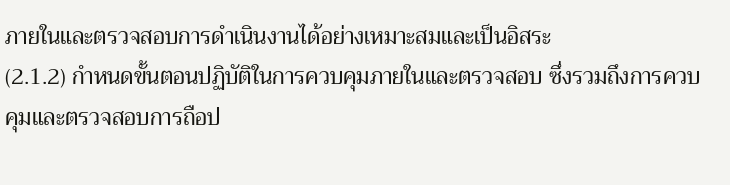ภายในและตรวจสอบการดําเนินงานได้อย่างเหมาะสมและเป็นอิสระ
(2.1.2) กําหนดขั้นตอนปฏิบัติในการควบคุมภายในและตรวจสอบ ซึ่งรวมถึงการควบคุมและตรวจสอบการถือป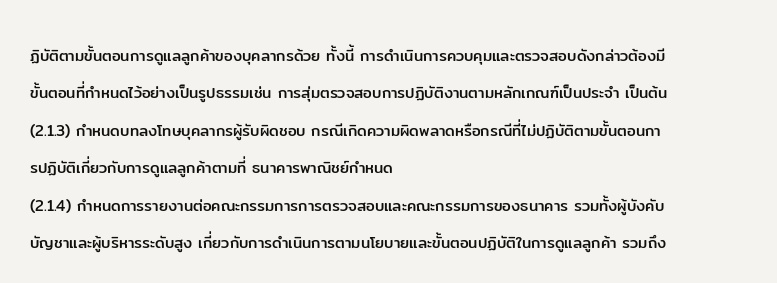ฏิบัติตามขั้นตอนการดูแลลูกค้าของบุคลากรด้วย ทั้งนี้ การดําเนินการควบคุมและตรวจสอบดังกล่าวต้องมีขั้นตอนที่กําหนดไว้อย่างเป็นรูปธรรมเช่น การสุ่มตรวจสอบการปฏิบัติงานตามหลักเกณฑ์เป็นประจํา เป็นต้น
(2.1.3) กําหนดบทลงโทษบุคลากรผู้รับผิดชอบ กรณีเกิดความผิดพลาดหรือกรณีที่ไม่ปฏิบัติตามขั้นตอนการปฏิบัติเกี่ยวกับการดูแลลูกค้าตามที่ ธนาคารพาณิชย์กําหนด
(2.1.4) กําหนดการรายงานต่อคณะกรรมการการตรวจสอบและคณะกรรมการของธนาคาร รวมทั้งผู้บังคับบัญชาและผู้บริหารระดับสูง เกี่ยวกับการดําเนินการตามนโยบายและขั้นตอนปฏิบัติในการดูแลลูกค้า รวมถึง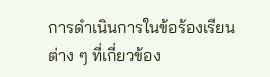การดําเนินการในข้อร้องเรียนต่าง ๆ ที่เกี่ยวข้อง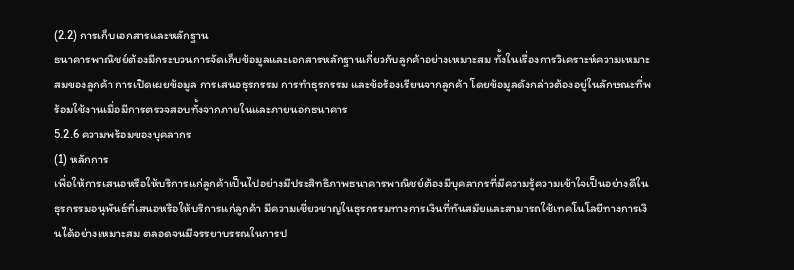(2.2) การเก็บเอกสารและหลักฐาน
ธนาคารพาณิชย์ต้องมีกระบวนการจัดเก็บข้อมูลและเอกสารหลักฐานเกี่ยวกับลูกค้าอย่างเหมาะสม ทั้งในเรื่องการวิเคราะห์ความเหมาะสมของลูกค้า การเปิดเผยข้อมูล การเสนอธุรกรรม การทําธุรกรรม และข้อร้องเรียนจากลูกค้า โดยข้อมูลดังกล่าวต้องอยู่ในลักษณะที่พร้อมใช้งานเมื่อมีการตรวจสอบทั้งจากภายในและภายนอกธนาคาร
5.2.6 ความพร้อมของบุคลากร
(1) หลักการ
เพื่อให้การเสนอหรือให้บริการแก่ลูกค้าเป็นไปอย่างมีประสิทธิภาพธนาคารพาณิชย์ต้องมีบุคลากรที่มีความรู้ความเข้าใจเป็นอย่างดีในธุรกรรมอนุพันธ์ที่เสนอหรือให้บริการแก่ลูกค้า มีความเชี่ยวชาญในธุรกรรมทางการเงินที่ทันสมัยและสามารถใช้เทคโนโลยีทางการเงินได้อย่างเหมาะสม ตลอดจนมีจรรยาบรรณในการป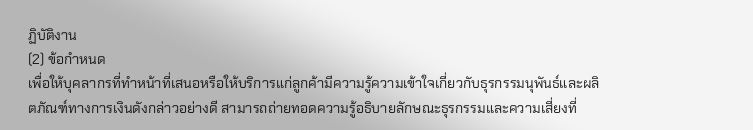ฏิบัติงาน
(2) ข้อกําหนด
เพื่อให้บุคลากรที่ทําหน้าที่เสนอหรือให้บริการแก่ลูกค้ามีความรู้ความเข้าใจเกี่ยวกับธุรกรรมนุพันธ์และผลิตภัณฑ์ทางการเงินดังกล่าวอย่างดี สามารถถ่ายทอดความรู้อธิบายลักษณะธุรกรรมและความเสี่ยงที่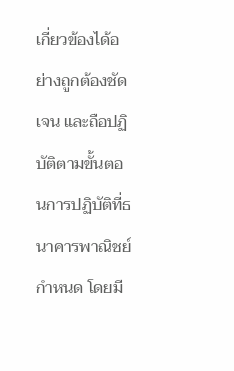เกี่ยวข้องได้อย่างถูกต้องชัดเจน และถือปฏิบัติตามขั้นตอนการปฏิบัติที่ธนาคารพาณิชย์กําหนด โดยมี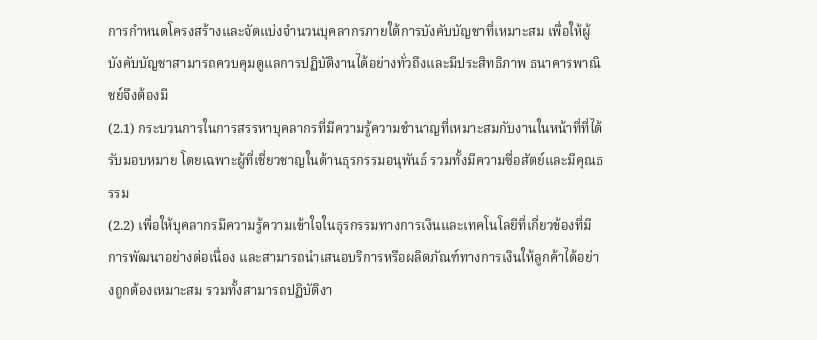การกําหนดโครงสร้างและจัดแบ่งจํานวนบุคลากรภายใต้การบังคับบัญชาที่เหมาะสม เพื่อให้ผู้บังคับบัญชาสามารถควบคุมดูแลการปฏิบัติงานได้อย่างทั่วถึงและมีประสิทธิภาพ ธนาคารพาณิชย์จึงต้องมี
(2.1) กระบวนการในการสรรหาบุคลากรที่มีความรู้ความชํานาญที่เหมาะสมกับงานในหน้าที่ที่ได้รับมอบหมาย โดยเฉพาะผู้ที่เชี่ยวชาญในด้านธุรกรรมอนุพันธ์ รวมทั้งมีความซื่อสัตย์และมีคุณธรรม
(2.2) เพื่อให้บุคลากรมีความรู้ความเข้าใจในธุรกรรมทางการเงินและเทคโนโลยีที่เกี่ยวข้องที่มีการพัฒนาอย่างต่อเนื่อง และสามารถนําเสนอบริการหรือผลิตภัณฑ์ทางการเงินให้ลูกค้าได้อย่างถูกต้องเหมาะสม รวมทั้งสามารถปฏิบัติงา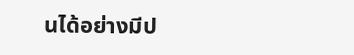นได้อย่างมีป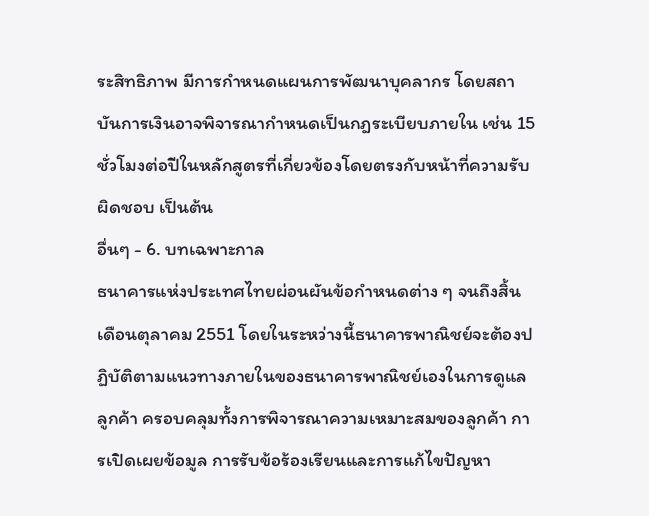ระสิทธิภาพ มีการกําหนดแผนการพัฒนาบุคลากร โดยสถาบันการเงินอาจพิจารณากําหนดเป็นกฎระเบียบภายใน เช่น 15 ชั่วโมงต่อปีในหลักสูตรที่เกี่ยวข้องโดยตรงกับหน้าที่ความรับผิดชอบ เป็นต้น
อื่นๆ - 6. บทเฉพาะกาล
ธนาคารแห่งประเทศไทยผ่อนผันข้อกําหนดต่าง ๆ จนถึงสิ้นเดือนตุลาคม 2551 โดยในระหว่างนี้ธนาคารพาณิชย์จะต้องปฏิบัติตามแนวทางภายในของธนาคารพาณิชย์เองในการดูแลลูกค้า ครอบคลุมทั้งการพิจารณาความเหมาะสมของลูกค้า การเปิดเผยข้อมูล การรับข้อร้องเรียนและการแก้ไขปัญหา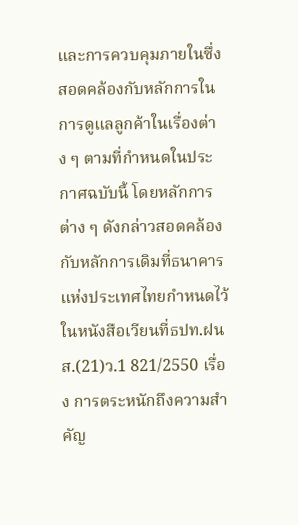และการควบคุมภายในซึ่งสอดคล้องกับหลักการในการดูแลลูกค้าในเรื่องต่าง ๆ ตามที่กําหนดในประกาศฉบับนี้ โดยหลักการต่าง ๆ ดังกล่าวสอดคล้องกับหลักการเดิมที่ธนาคารแห่งประเทศไทยกําหนดไว้ในหนังสือเวียนที่ธปท.ฝนส.(21)ว.1 821/2550 เรื่อง การตระหนักถึงความสําคัญ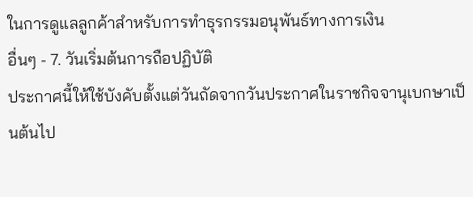ในการดูแลลูกค้าสําหรับการทําธุรกรรมอนุพันธ์ทางการเงิน
อื่นๆ - 7. วันเริ่มต้นการถือปฏิบัติ
ประกาศนี้ให้ใช้บังคับตั้งแต่วันถัดจากวันประกาศในราชกิจจานุเบกษาเป็นต้นไป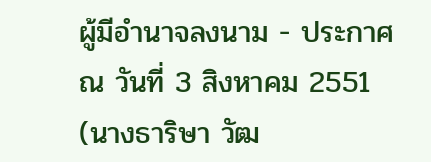ผู้มีอํานาจลงนาม - ประกาศ ณ วันที่ 3 สิงหาคม 2551
(นางธาริษา วัฒ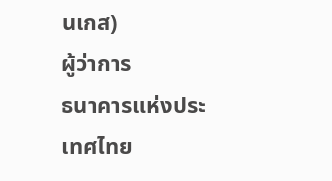นเกส)
ผู้ว่าการ
ธนาคารแห่งประเทศไทย